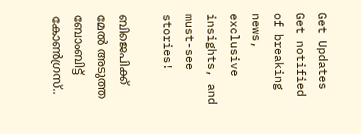Get Updates
Get notified of breaking news, exclusive insights, and must-see stories!

ബിജെപിക്ക് മേൽ അടുത്ത ബോംബിട്ട് കോൺഗ്രസ്..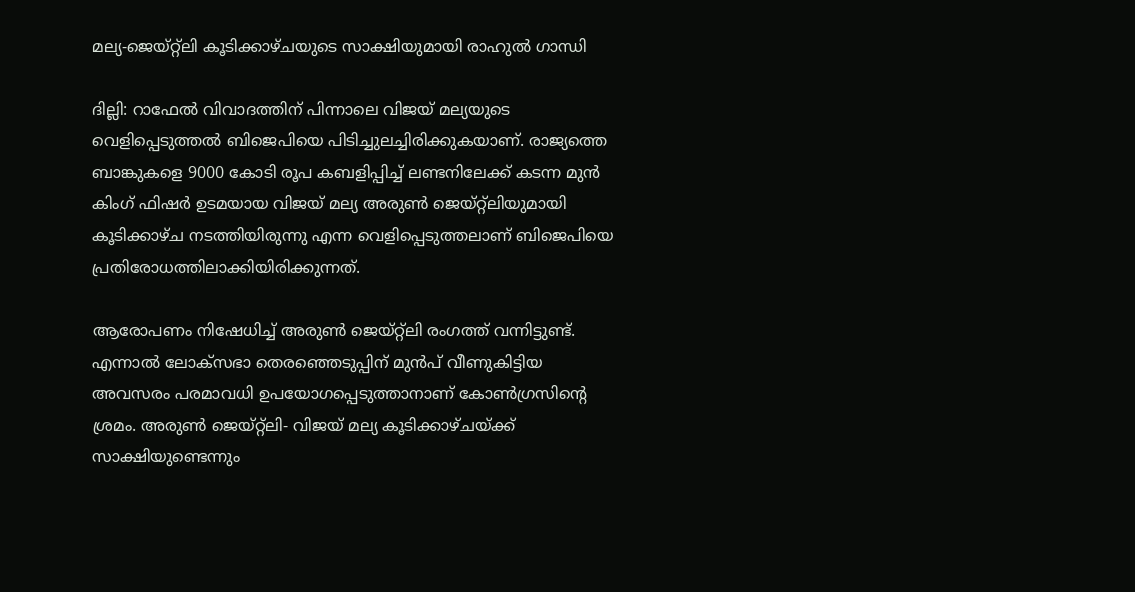മല്യ-ജെയ്റ്റ്ലി കൂടിക്കാഴ്ചയുടെ സാക്ഷിയുമായി രാഹുൽ ഗാന്ധി

ദില്ലി: റാഫേല്‍ വിവാദത്തിന് പിന്നാലെ വിജയ് മല്യയുടെ വെളിപ്പെടുത്തല്‍ ബിജെപിയെ പിടിച്ചുലച്ചിരിക്കുകയാണ്. രാജ്യത്തെ ബാങ്കുകളെ 9000 കോടി രൂപ കബളിപ്പിച്ച് ലണ്ടനിലേക്ക് കടന്ന മുന്‍ കിംഗ് ഫിഷര്‍ ഉടമയായ വിജയ് മല്യ അരുണ്‍ ജെയ്റ്റ്ലിയുമായി കൂടിക്കാഴ്ച നടത്തിയിരുന്നു എന്ന വെളിപ്പെടുത്തലാണ് ബിജെപിയെ പ്രതിരോധത്തിലാക്കിയിരിക്കുന്നത്.

ആരോപണം നിഷേധിച്ച് അരുണ്‍ ജെയ്റ്റ്ലി രംഗത്ത് വന്നിട്ടുണ്ട്. എന്നാല്‍ ലോക്‌സഭാ തെരഞ്ഞെടുപ്പിന് മുന്‍പ് വീണുകിട്ടിയ അവസരം പരമാവധി ഉപയോഗപ്പെടുത്താനാണ് കോണ്‍ഗ്രസിന്റെ ശ്രമം. അരുണ്‍ ജെയ്റ്റ്ലി- വിജയ് മല്യ കൂടിക്കാഴ്ചയ്ക്ക് സാക്ഷിയുണ്ടെന്നും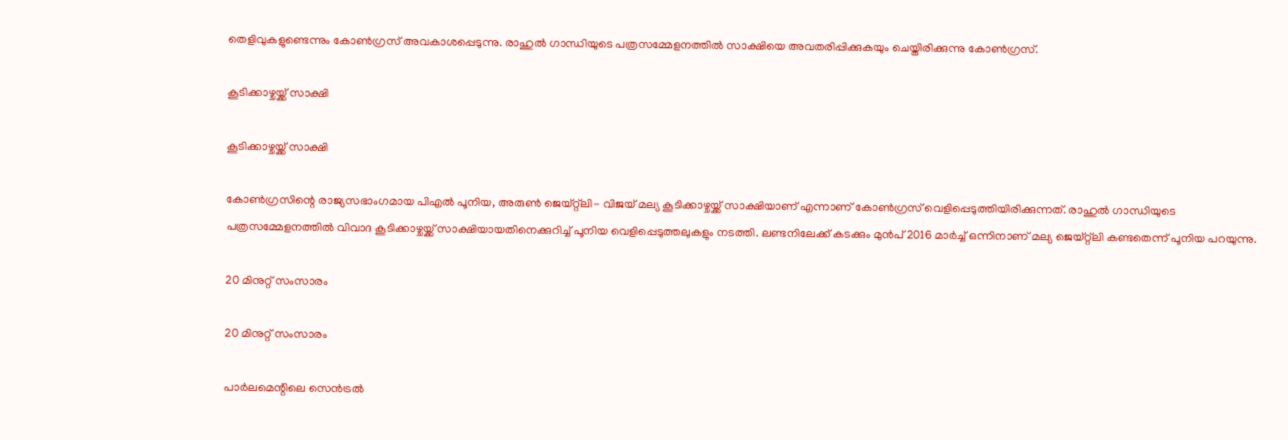തെളിവുകളുണ്ടെന്നും കോണ്‍ഗ്രസ് അവകാശപ്പെടുന്നു. രാഹുല്‍ ഗാന്ധിയുടെ പത്രസമ്മേളനത്തില്‍ സാക്ഷിയെ അവതരിപ്പിക്കുകയും ചെയ്തിരിക്കുന്നു കോണ്‍ഗ്രസ്.

കൂടിക്കാഴ്ചയ്ക്ക് സാക്ഷി

കൂടിക്കാഴ്ചയ്ക്ക് സാക്ഷി

കോണ്‍ഗ്രസിന്റെ രാജ്യസഭാംഗമായ പിഎല്‍ പൂനിയ, അരുണ്‍ ജെയ്റ്റ്ലി- വിജയ് മല്യ കൂടിക്കാഴ്ചയ്ക്ക് സാക്ഷിയാണ് എന്നാണ് കോണ്‍ഗ്രസ് വെളിപ്പെടുത്തിയിരിക്കുന്നത്. രാഹുല്‍ ഗാന്ധിയുടെ പത്രസമ്മേളനത്തില്‍ വിവാദ കൂടിക്കാഴ്ചയ്ക്ക് സാക്ഷിയായതിനെക്കുറിച്ച് പൂനിയ വെളിപ്പെടുത്തലുകളും നടത്തി. ലണ്ടനിലേക്ക് കടക്കും മുന്‍പ് 2016 മാര്‍ച്ച് ഒന്നിനാണ് മല്യ ജെയ്റ്റ്ലി കണ്ടതെന്ന് പൂനിയ പറയുന്നു.

20 മിനുറ്റ് സംസാരം

20 മിനുറ്റ് സംസാരം

പാര്‍ലമെന്റിലെ സെന്‍ട്രല്‍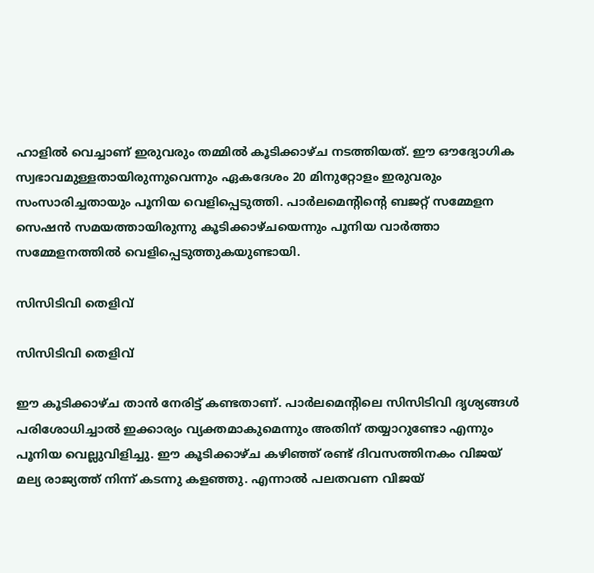ഹാളില്‍ വെച്ചാണ് ഇരുവരും തമ്മില്‍ കൂടിക്കാഴ്ച നടത്തിയത്. ഈ ഔദ്യോഗിക സ്വഭാവമുള്ളതായിരുന്നുവെന്നും ഏകദേശം 20 മിനുറ്റോളം ഇരുവരും സംസാരിച്ചതായും പൂനിയ വെളിപ്പെടുത്തി. പാര്‍ലമെന്റിന്റെ ബജറ്റ് സമ്മേളന സെഷന്‍ സമയത്തായിരുന്നു കൂടിക്കാഴ്ചയെന്നും പൂനിയ വാര്‍ത്താ സമ്മേളനത്തില്‍ വെളിപ്പെടുത്തുകയുണ്ടായി.

സിസിടിവി തെളിവ്

സിസിടിവി തെളിവ്

ഈ കൂടിക്കാഴ്ച താന്‍ നേരിട്ട് കണ്ടതാണ്. പാര്‍ലമെന്റിലെ സിസിടിവി ദൃശ്യങ്ങള്‍ പരിശോധിച്ചാല്‍ ഇക്കാര്യം വ്യക്തമാകുമെന്നും അതിന് തയ്യാറുണ്ടോ എന്നും പൂനിയ വെല്ലുവിളിച്ചു. ഈ കൂടിക്കാഴ്ച കഴിഞ്ഞ് രണ്ട് ദിവസത്തിനകം വിജയ് മല്യ രാജ്യത്ത് നിന്ന് കടന്നു കളഞ്ഞു. എന്നാല്‍ പലതവണ വിജയ്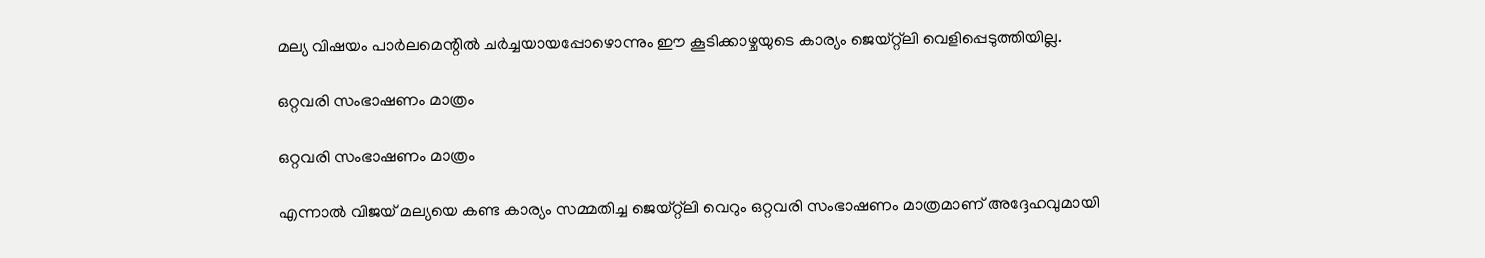മല്യ വിഷയം പാര്‍ലമെന്റില്‍ ചര്‍ച്ചയായപ്പോഴൊന്നും ഈ കൂടിക്കാഴ്ചയുടെ കാര്യം ജെയ്റ്റ്ലി വെളിപ്പെടുത്തിയില്ല.

ഒറ്റവരി സംഭാഷണം മാത്രം

ഒറ്റവരി സംഭാഷണം മാത്രം

എന്നാല്‍ വിജയ് മല്യയെ കണ്ട കാര്യം സമ്മതിച്ച ജെയ്റ്റ്ലി വെറും ഒറ്റവരി സംഭാഷണം മാത്രമാണ് അദ്ദേഹവുമായി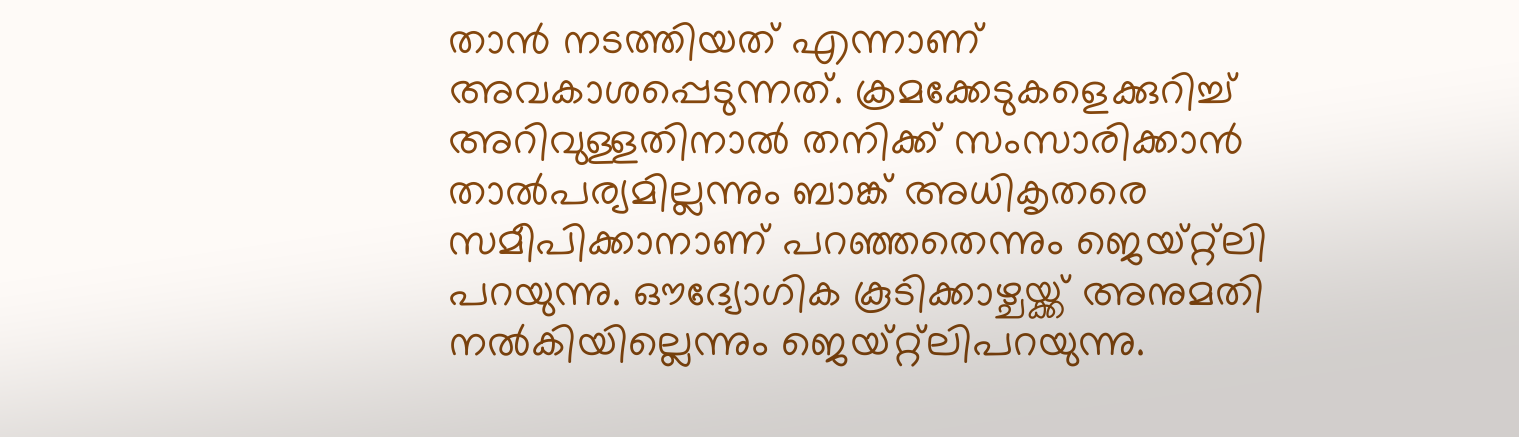താന്‍ നടത്തിയത് എന്നാണ് അവകാശപ്പെടുന്നത്. ക്രമക്കേടുകളെക്കുറിച്ച് അറിവുള്ളതിനാല്‍ തനിക്ക് സംസാരിക്കാന്‍ താല്‍പര്യമില്ലന്നും ബാങ്ക് അധികൃതരെ സമീപിക്കാനാണ് പറഞ്ഞതെന്നും ജെയ്റ്റ്ലി പറയുന്നു. ഔദ്യോഗിക കൂടിക്കാഴ്ചയ്ക്ക് അനുമതി നല്‍കിയില്ലെന്നും ജെയ്റ്റ്ലിപറയുന്നു.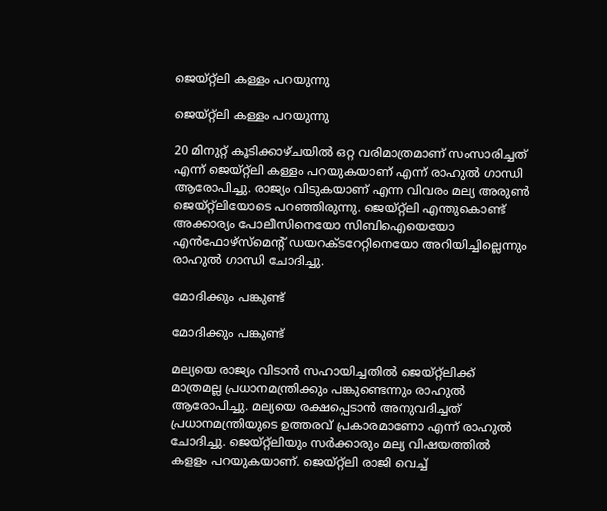ജെയ്റ്റ്ലി കള്ളം പറയുന്നു

ജെയ്റ്റ്ലി കള്ളം പറയുന്നു

20 മിനുറ്റ് കൂടിക്കാഴ്ചയില്‍ ഒറ്റ വരിമാത്രമാണ് സംസാരിച്ചത് എന്ന് ജെയ്റ്റ്ലി കള്ളം പറയുകയാണ് എന്ന് രാഹുല്‍ ഗാന്ധി ആരോപിച്ചു. രാജ്യം വിടുകയാണ് എന്ന വിവരം മല്യ അരുണ്‍ ജെയ്റ്റ്ലിയോടെ പറഞ്ഞിരുന്നു. ജെയ്റ്റ്ലി എന്തുകൊണ്ട് അക്കാര്യം പോലീസിനെയോ സിബിഐയെയോ എന്‍ഫോഴ്‌സ്‌മെന്റ് ഡയറക്ടറേറ്റിനെയോ അറിയിച്ചില്ലെന്നും രാഹുല്‍ ഗാന്ധി ചോദിച്ചു.

മോദിക്കും പങ്കുണ്ട്

മോദിക്കും പങ്കുണ്ട്

മല്യയെ രാജ്യം വിടാന്‍ സഹായിച്ചതില്‍ ജെയ്റ്റ്ലിക്ക് മാത്രമല്ല പ്രധാനമന്ത്രിക്കും പങ്കുണ്ടെന്നും രാഹുല്‍ ആരോപിച്ചു. മല്യയെ രക്ഷപ്പെടാന്‍ അനുവദിച്ചത് പ്രധാനമന്ത്രിയുടെ ഉത്തരവ് പ്രകാരമാണോ എന്ന് രാഹുല്‍ ചോദിച്ചു. ജെയ്റ്റ്ലിയും സര്‍ക്കാരും മല്യ വിഷയത്തില്‍ കളളം പറയുകയാണ്. ജെയ്റ്റ്ലി രാജി വെച്ച്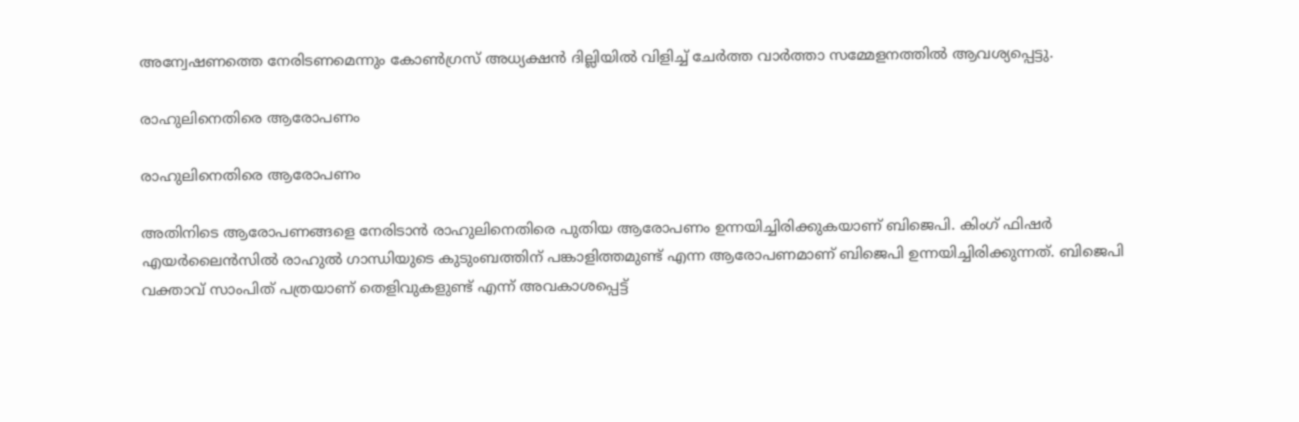അന്വേഷണത്തെ നേരിടണമെന്നും കോണ്‍ഗ്രസ് അധ്യക്ഷന്‍ ദില്ലിയില്‍ വിളിച്ച് ചേര്‍ത്ത വാര്‍ത്താ സമ്മേളനത്തില്‍ ആവശ്യപ്പെട്ടു.

രാഹുലിനെതിരെ ആരോപണം

രാഹുലിനെതിരെ ആരോപണം

അതിനിടെ ആരോപണങ്ങളെ നേരിടാന്‍ രാഹുലിനെതിരെ പുതിയ ആരോപണം ഉന്നയിച്ചിരിക്കുകയാണ് ബിജെപി. കിംഗ് ഫിഷര്‍ എയര്‍ലൈന്‍സില്‍ രാഹുല്‍ ഗാന്ധിയുടെ കുടുംബത്തിന് പങ്കാളിത്തമുണ്ട് എന്ന ആരോപണമാണ് ബിജെപി ഉന്നയിച്ചിരിക്കുന്നത്. ബിജെപി വക്താവ് സാംപിത് പത്രയാണ് തെളിവുകളുണ്ട് എന്ന് അവകാശപ്പെട്ട്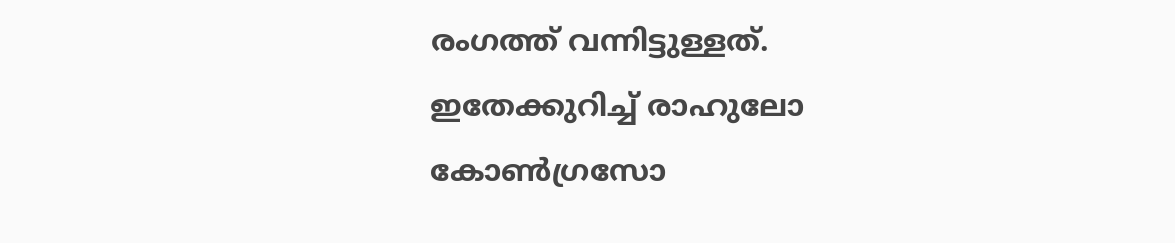രംഗത്ത് വന്നിട്ടുള്ളത്. ഇതേക്കുറിച്ച് രാഹുലോ കോണ്‍ഗ്രസോ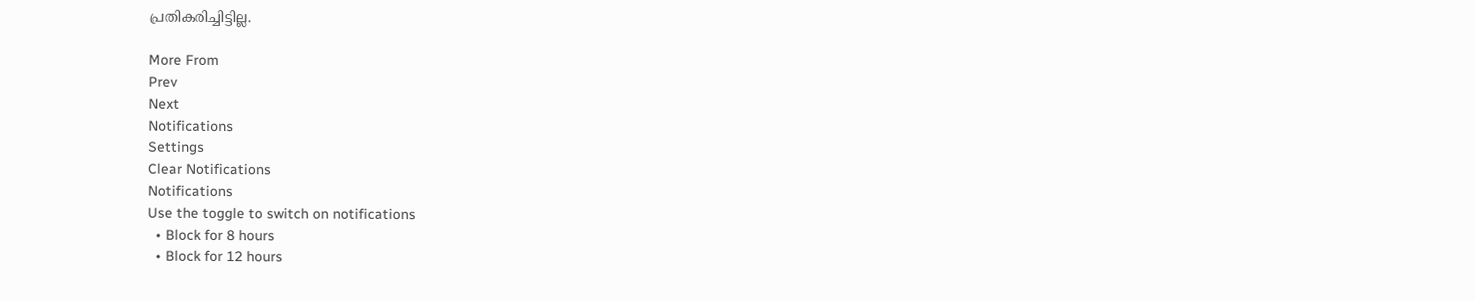പ്രതികരിച്ചിട്ടില്ല.

More From
Prev
Next
Notifications
Settings
Clear Notifications
Notifications
Use the toggle to switch on notifications
  • Block for 8 hours
  • Block for 12 hours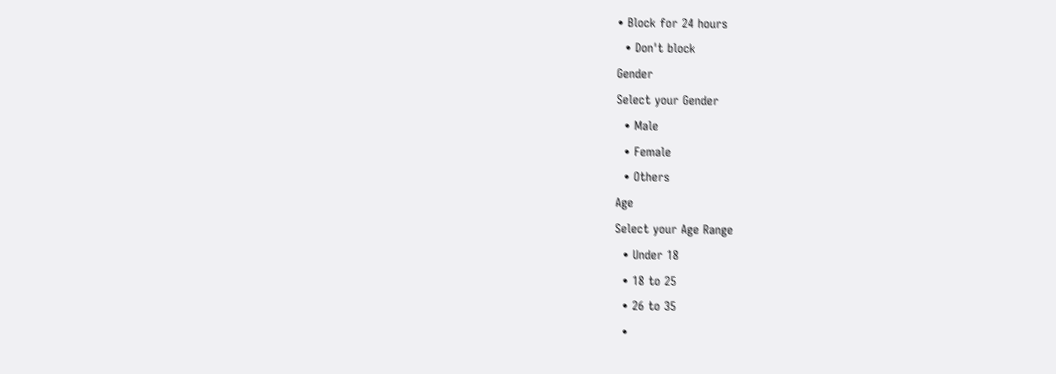• Block for 24 hours
  • Don't block
Gender
Select your Gender
  • Male
  • Female
  • Others
Age
Select your Age Range
  • Under 18
  • 18 to 25
  • 26 to 35
  •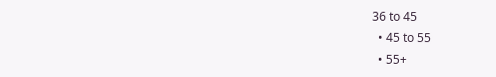36 to 45
  • 45 to 55
  • 55+